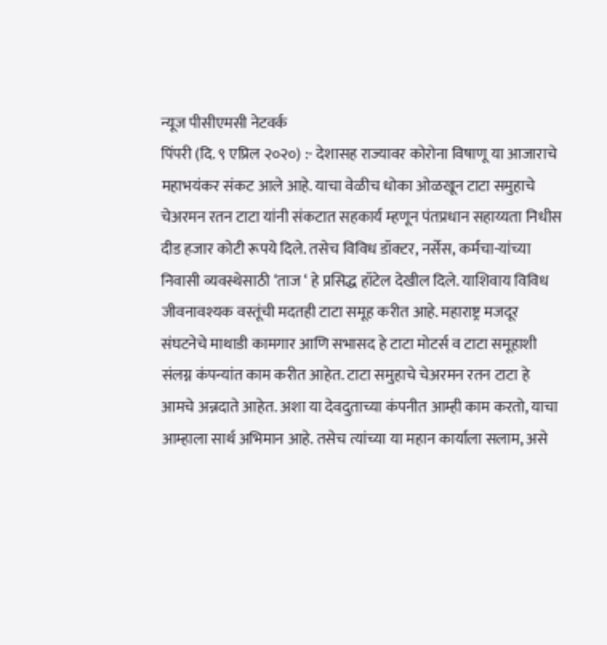न्यूज पीसीएमसी नेटवर्क
पिंपरी (दि. ९ एप्रिल २०२०) :- देशासह राज्यावर कोरोना विषाणू या आजाराचे महाभयंकर संकट आले आहे. याचा वेळीच धोका ओळखून टाटा समुहाचे चेअरमन रतन टाटा यांनी संकटात सहकार्य म्हणून पंतप्रधान सहाय्यता निधीस दीड हजार कोटी रूपये दिले. तसेच विविध डॉक्टर, नर्सेस, कर्मचा-यांच्या निवासी व्यवस्थेसाठी ‘ताज ‘ हे प्रसिद्ध हॉटेल देखील दिले. याशिवाय विविध जीवनावश्यक वस्तूंची मदतही टाटा समूह करीत आहे. महाराष्ट्र मजदूर संघटनेचे माथाडी कामगार आणि सभासद हे टाटा मोटर्स व टाटा समूहाशी संलग्न कंपन्यांत काम करीत आहेत. टाटा समुहाचे चेअरमन रतन टाटा हे आमचे अन्नदाते आहेत. अशा या देवदुताच्या कंपनीत आम्ही काम करतो, याचा आम्हाला सार्थ अभिमान आहे. तसेच त्यांच्या या महान कार्याला सलाम, असे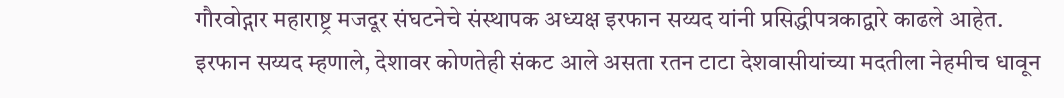गौरवोद्गार महाराष्ट्र मजदूर संघटनेचे संस्थापक अध्यक्ष इरफान सय्यद यांनी प्रसिद्धीपत्रकाद्वारे काढले आहेत.
इरफान सय्यद म्हणाले, देशावर कोणतेही संकट आले असता रतन टाटा देशवासीयांच्या मदतीला नेहमीच धावून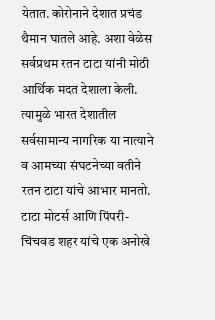येतात. कोरोनाने देशात प्रचंड थैमान घातले आहे. अशा वेळेस सर्वप्रथम रतन टाटा यांनी मोठी आर्थिक मदत देशाला केली. त्यामुळे भारत देशातील सर्वसामान्य नागरिक या नात्याने व आमच्या संघटनेच्या वतीने रतन टाटा यांचे आभार मानतो. टाटा मोटर्स आणि पिंपरी-चिंचवड शहर यांचे एक अनोखे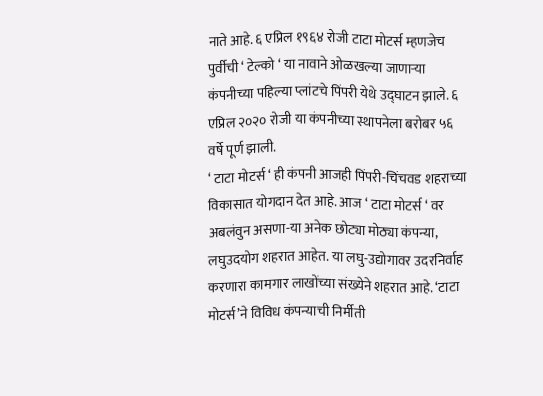नाते आहे. ६ एप्रिल १९६४ रोजी टाटा मोटर्स म्हणजेच पुर्वीची ‘ टेल्को ‘ या नावाने ओळखल्या जाणाऱ्या कंपनीच्या पहिल्या प्लांटचे पिंपरी येथे उद्घाटन झाले. ६ एप्रिल २०२० रोजी या कंपनीच्या स्थापनेला बरोबर ५६ वर्षे पूर्ण झाली.
‘ टाटा मोटर्स ‘ ही कंपनी आजही पिंपरी-चिंचवड शहराच्या विकासात योगदान देत आहे. आज ‘ टाटा मोटर्स ‘ वर अबलंवुन असणा-या अनेक छोट्या मोठ्या कंपन्या, लघुउदयोग शहरात आहेत. या लघु-उद्योगावर उदरनिर्वाह करणारा कामगार लाखोंच्या संख्येने शहरात आहे. ‘टाटा मोटर्स’ने विविध कंपन्याची निर्मीती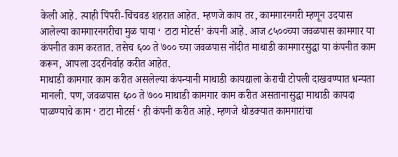केली आहे. त्याही पिंपरी-चिंचवड शहरात आहेत. म्हणजे काय तर, कामगारनगरी म्हणून उदयास आलेल्या कामगारनगरीचा मुळ पाया ‘ टाटा मोटर्स’ कंपनी आहे. आज ८५००च्या जवळपास कामगार या कंपनीत काम करतात. तसेच ६०० ते ७०० च्या जवळपास नोंदीत माथाडी कामगारसुद्धा या कंपनीत काम करून, आपला उदरनिर्वाह करीत आहेत.
माथाडी कामगार काम करीत असलेल्या कंपन्यानी माथाडी कायद्याला केराची टोपली दाखवण्यात धन्यता मानली. पण, जवळपास ६०० ते ७०० माथाडी कामगार काम करीत असतानासुद्धा माथाडी कायदा पाळण्याचे काम ‘ टाटा मोटर्स ‘ ही कंपनी करीत आहे. म्हणजे थोडक्यात कामगारांचा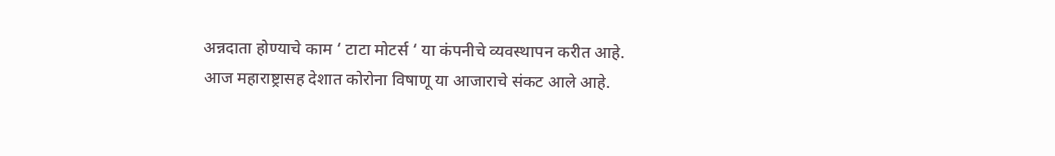अन्नदाता होण्याचे काम ‘ टाटा मोटर्स ‘ या कंपनीचे व्यवस्थापन करीत आहे.
आज महाराष्ट्रासह देशात कोरोना विषाणू या आजाराचे संकट आले आहे.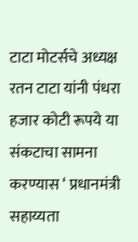टाटा मोटर्सचे अध्यक्ष रतन टाटा यांनी पंधरा हजार कोटी रूपये या संकटाचा सामना करण्यास ‘ प्रधानमंत्री सहाय्यता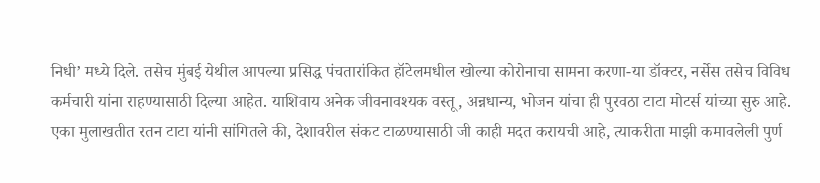निधी’ मध्ये दिले. तसेच मुंबई येथील आपल्या प्रसिद्ध पंचतारांकित हॉटेलमधील खोल्या कोरोनाचा सामना करणा-या डॉक्टर, नर्सेस तसेच विविध कर्मचारी यांना राहण्यासाठी दिल्या आहेत. याशिवाय अनेक जीवनावश्यक वस्तू, अन्नधान्य, भोजन यांचा ही पुरवठा टाटा मोटर्स यांच्या सुरु आहे.
एका मुलाखतीत रतन टाटा यांनी सांगितले की, देशावरील संकट टाळण्यासाठी जी काही मदत करायची आहे, त्याकरीता माझी कमावलेली पुर्ण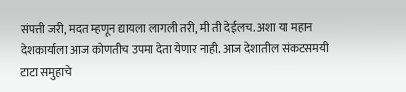संपत्ती जरी, मदत म्हणून द्यायला लागली तरी, मी ती देईलच. अशा या महान देशकार्याला आज कोणतीच उपमा देता येणार नाही. आज देशातील संकटसमयी टाटा समुहाचे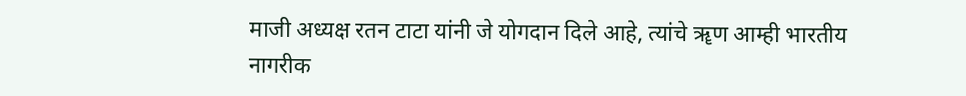माजी अध्यक्ष रतन टाटा यांनी जे योगदान दिले आहे, त्यांचे ॠण आम्ही भारतीय नागरीक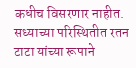कधीच विसरणार नाहीत. सध्याच्या परिस्थितीत रतन टाटा यांच्या रूपाने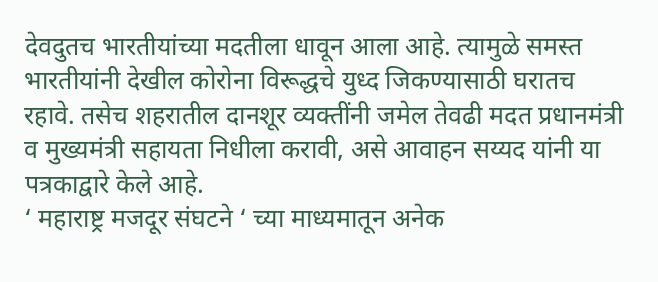देवदुतच भारतीयांच्या मदतीला धावून आला आहे. त्यामुळे समस्त भारतीयांनी देखील कोरोना विरूद्धचे युध्द जिकण्यासाठी घरातच रहावे. तसेच शहरातील दानशूर व्यक्तींनी जमेल तेवढी मदत प्रधानमंत्री व मुख्यमंत्री सहायता निधीला करावी, असे आवाहन सय्यद यांनी या पत्रकाद्वारे केले आहे.
‘ महाराष्ट्र मजदूर संघटने ‘ च्या माध्यमातून अनेक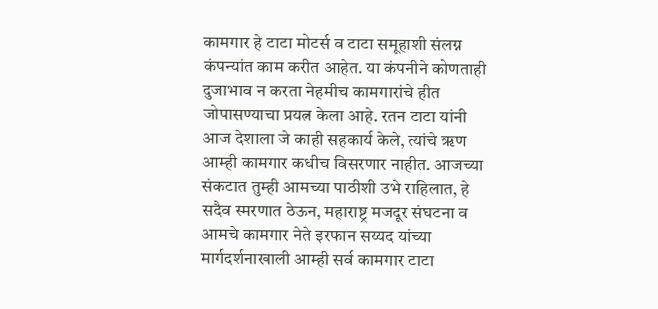कामगार हे टाटा मोटर्स व टाटा समूहाशी संलग्न कंपन्यांत काम करीत आहेत. या कंपनीने कोणताही दुजाभाव न करता नेहमीच कामगारांचे हीत जोपासण्याचा प्रयत्न केला आहे. रतन टाटा यांनी आज देशाला जे काही सहकार्य केले, त्यांचे ॠण आम्ही कामगार कधीच विसरणार नाहीत. आजच्या संकटात तुम्ही आमच्या पाठीशी उभे राहिलात, हे सदैव स्मरणात ठेऊन, महाराष्ट्र मजदूर संघटना व आमचे कामगार नेते इरफान सय्यद यांच्या मार्गदर्शनाखाली आम्ही सर्व कामगार टाटा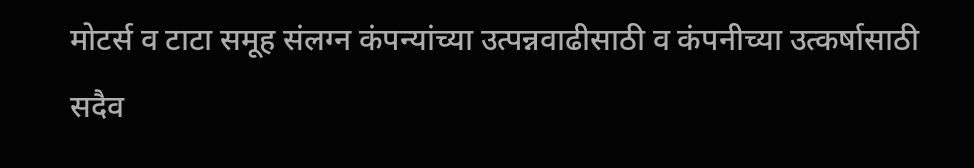मोटर्स व टाटा समूह संलग्न कंपन्यांच्या उत्पन्नवाढीसाठी व कंपनीच्या उत्कर्षासाठी सदैव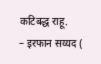कटिबद्ध राहू.
– इरफान सय्यद (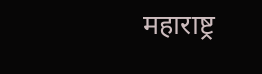महाराष्ट्र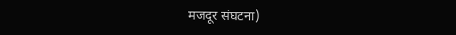मजदूर संघटना)